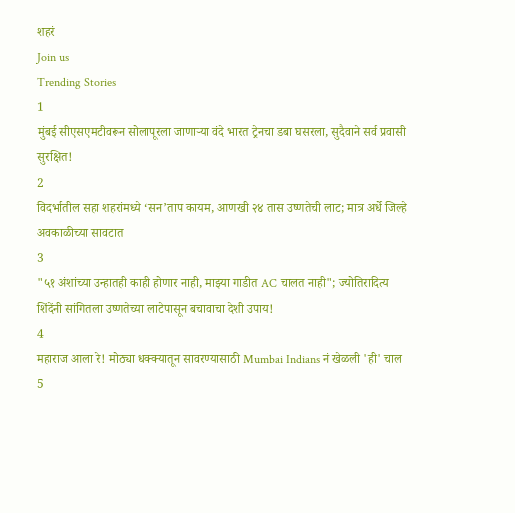शहरं
Join us
Trending Stories
1
मुंबई सीएसएमटीवरून सोलापूरला जाणाऱ्या वंदे भारत ट्रेनचा डबा घसरला, सुदैवाने सर्व प्रवासी सुरक्षित!
2
विदर्भातील सहा शहरांमध्ये ‘सन’ताप कायम, आणखी २४ तास उष्णतेची लाट; मात्र अर्धे जिल्हे अवकाळीच्या सावटात
3
"५१ अंशांच्या उन्हातही काही होणार नाही, माझ्या गाडीत AC चालत नाही"; ज्योतिरादित्य शिंदेंनी सांगितला उष्णतेच्या लाटेपासून बचावाचा देशी उपाय!
4
महाराज आला रे! मोठ्या धक्क्यातून सावरण्यासाठी Mumbai Indians नं खेळली 'ही' चाल
5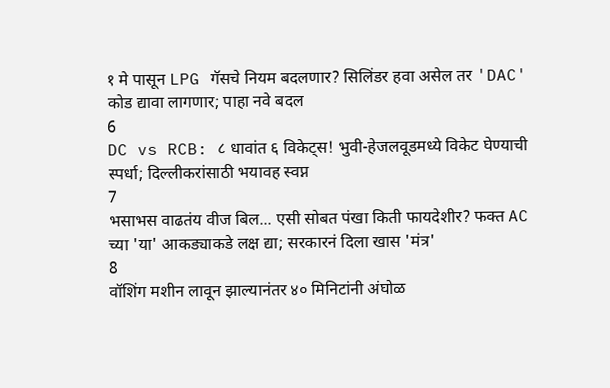१ मे पासून LPG गॅसचे नियम बदलणार? सिलिंडर हवा असेल तर 'DAC' कोड द्यावा लागणार; पाहा नवे बदल
6
DC vs RCB: ८ धावांत ६ विकेट्स! भुवी-हेजलवूडमध्ये विकेट घेण्याची स्पर्धा; दिल्लीकरांसाठी भयावह स्वप्न
7
भसाभस वाढतंय वीज बिल... एसी सोबत पंखा किती फायदेशीर? फक्त AC च्या 'या' आकड्याकडे लक्ष द्या; सरकारनं दिला खास 'मंत्र'
8
वॉशिंग मशीन लावून झाल्यानंतर ४० मिनिटांनी अंघोळ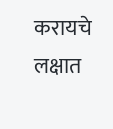करायचे लक्षात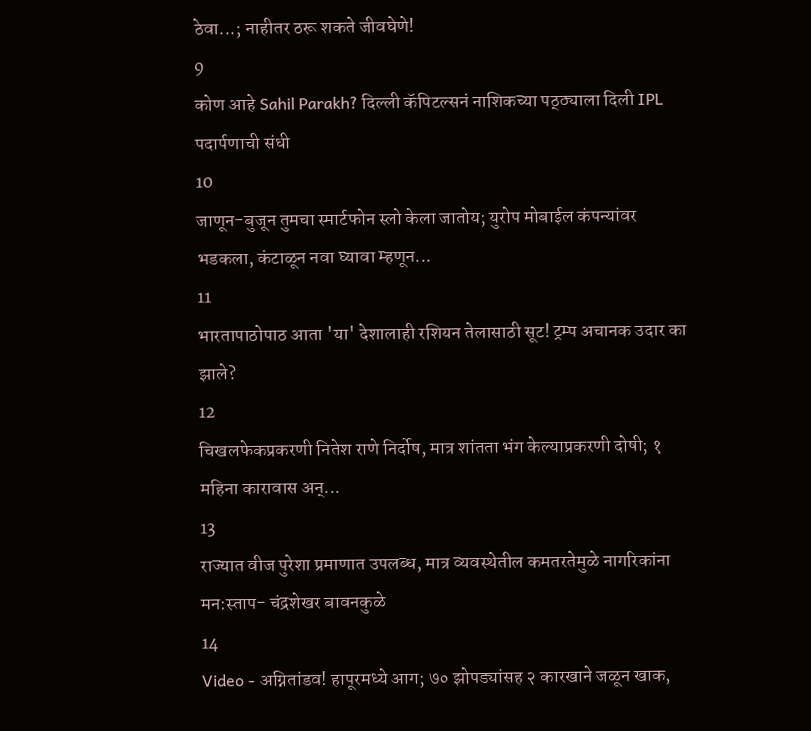ठेवा...; नाहीतर ठरू शकते जीवघेणे!
9
कोण आहे Sahil Parakh? दिल्ली कॅपिटल्सनं नाशिकच्या पठ्ठ्याला दिली IPL पदार्पणाची संधी
10
जाणून-बुजून तुमचा स्मार्टफोन स्लो केला जातोय; युरोप मोबाईल कंपन्यांवर भडकला, कंटाळून नवा घ्यावा म्हणून...
11
भारतापाठोपाठ आता 'या' देशालाही रशियन तेलासाठी सूट! ट्रम्प अचानक उदार का झाले?
12
चिखलफेकप्रकरणी नितेश राणे निर्दोष, मात्र शांतता भंग केल्याप्रकरणी दोषी; १ महिना कारावास अन्...
13
राज्यात वीज पुरेशा प्रमाणात उपलब्ध, मात्र व्यवस्थेतील कमतरतेमुळे नागरिकांना मन:स्ताप- चंद्रशेखर बावनकुळे
14
Video - अग्नितांडव! हापूरमध्ये आग; ७० झोपड्यांसह २ कारखाने जळून खाक,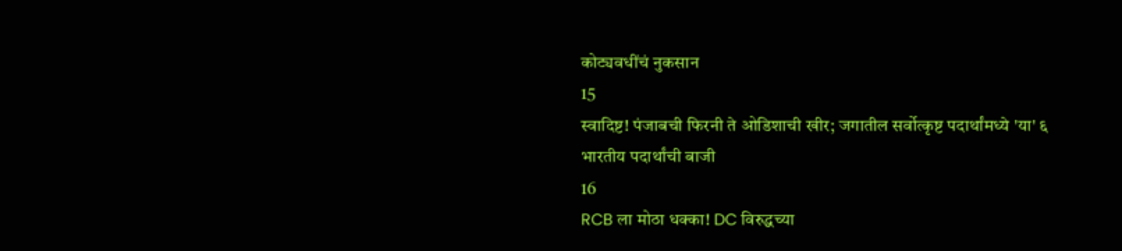कोट्यवधींचं नुकसान
15
स्वादिष्ट! पंजाबची फिरनी ते ओडिशाची खीर; जगातील सर्वोत्कृष्ट पदार्थांमध्ये 'या' ६ भारतीय पदार्थांची बाजी
16
RCB ला मोठा धक्का! DC विरुद्धच्या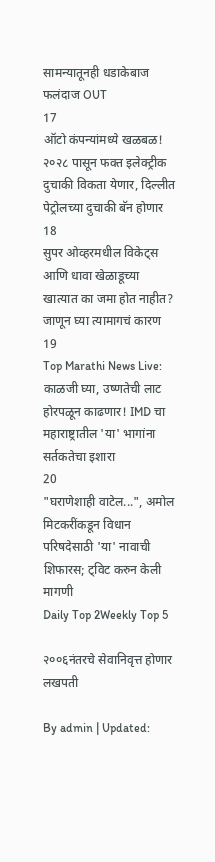सामन्यातूनही धडाकेबाज फलंदाज OUT
17
ऑटो कंपन्यांमध्ये खळबळ! २०२८ पासून फक्त इलेक्ट्रीक दुचाकी विकता येणार, दिल्लीत पेट्रोलच्या दुचाकी बॅन होणार
18
सुपर ओव्हरमधील विकेट्स आणि धावा खेळाडूच्या खात्यात का जमा होत नाहीत? जाणून घ्या त्यामागचं कारण
19
Top Marathi News Live: काळजी घ्या, उष्णतेची लाट होरपळून काढणार! IMD चा महाराष्ट्रातील 'या' भागांना सर्तकतेचा इशारा
20
"घराणेशाही वाटेल...", अमोल मिटकरींकडून विधान परिषदेसाठी 'या' नावाची शिफारस; ट्विट करुन केली मागणी
Daily Top 2Weekly Top 5

२००६नंतरचे सेवानिवृत्त होणार लखपती

By admin | Updated: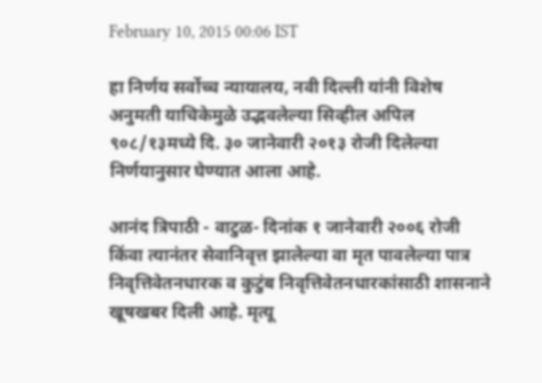February 10, 2015 00:06 IST

हा निर्णय सर्वोच्च न्यायालय, नवी दिल्ली यांनी विशेष अनुमती याचिकेमुळे उद्भवलेल्या सिव्हील अपिल ९०८/१३मध्ये दि. ३० जानेवारी २०१३ रोजी दिलेल्या निर्णयानुसार घेण्यात आला आहे.

आनंद त्रिपाठी - वाटुळ- दिनांक १ जानेवारी २००६ रोजी किंवा त्यानंतर सेवानिवृत्त झालेल्या वा मृत पावलेल्या पात्र निवृत्तिवेतनधारक व कुटुंब निवृत्तिवेतनधारकांसाठी शासनाने खूषखबर दिली आहे. मृत्यू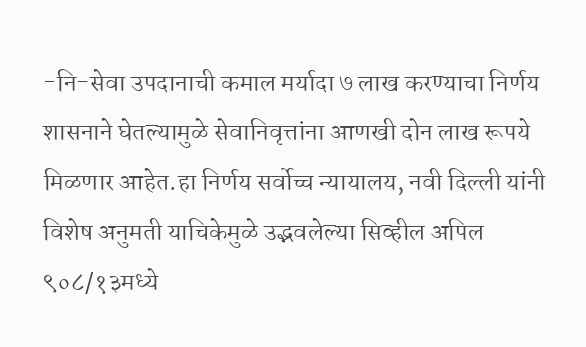-नि-सेवा उपदानाची कमाल मर्यादा ७ लाख करण्याचा निर्णय शासनाने घेतल्यामुळे सेवानिवृत्तांना आणखी दोन लाख रूपये मिळणार आहेत.हा निर्णय सर्वोच्च न्यायालय, नवी दिल्ली यांनी विशेष अनुमती याचिकेमुळे उद्भवलेल्या सिव्हील अपिल ९०८/१३मध्ये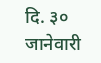दि. ३० जानेवारी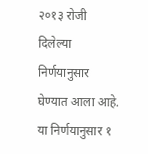२०१३ रोजी दिलेल्या निर्णयानुसार घेण्यात आला आहे. या निर्णयानुसार १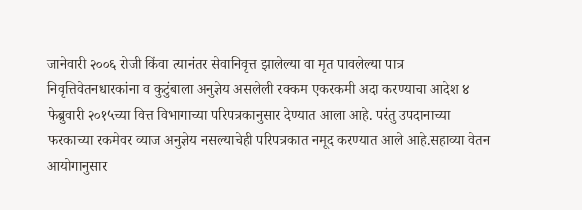जानेवारी २००६ रोजी किंवा त्यानंतर सेवानिवृत्त झालेल्या वा मृत पावलेल्या पात्र निवृत्तिवेतनधारकांना व कुटुंबाला अनुज्ञेय असलेली रक्कम एकरकमी अदा करण्याचा आदेश ४ फेब्रुवारी २०१५च्या वित्त विभागाच्या परिपत्रकानुसार देण्यात आला आहे. परंतु उपदानाच्या फरकाच्या रकमेवर व्याज अनुज्ञेय नसल्याचेही परिपत्रकात नमूद करण्यात आले आहे.सहाव्या वेतन आयोगानुसार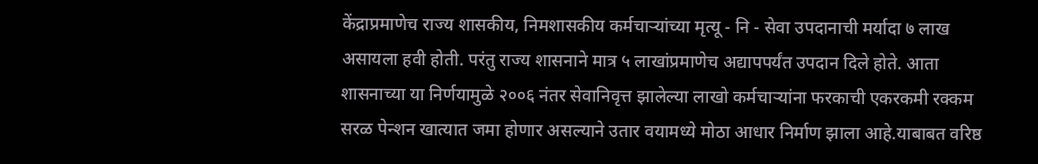केंद्राप्रमाणेच राज्य शासकीय, निमशासकीय कर्मचाऱ्यांच्या मृत्यू - नि - सेवा उपदानाची मर्यादा ७ लाख असायला हवी होती. परंतु राज्य शासनाने मात्र ५ लाखांप्रमाणेच अद्यापपर्यंत उपदान दिले होते. आता शासनाच्या या निर्णयामुळे २००६ नंतर सेवानिवृत्त झालेल्या लाखो कर्मचाऱ्यांना फरकाची एकरकमी रक्कम सरळ पेन्शन खात्यात जमा होणार असल्याने उतार वयामध्ये मोठा आधार निर्माण झाला आहे.याबाबत वरिष्ठ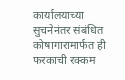कार्यालयाच्या सुचनेनंतर संबंधित कोषागारामार्फत ही फरकाची रक्कम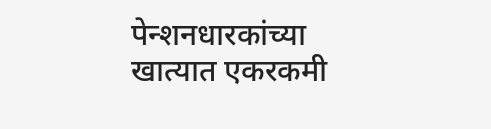पेन्शनधारकांच्या खात्यात एकरकमी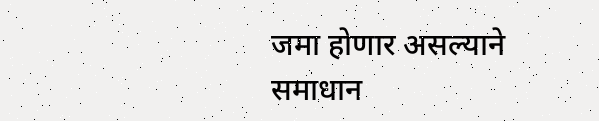जमा होणार असल्याने समाधान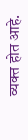व्यक्त होत आहे.